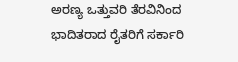ಅರಣ್ಯ ಒತ್ತುವರಿ ತೆರವಿನಿಂದ ಭಾದಿತರಾದ ರೈತರಿಗೆ ಸರ್ಕಾರಿ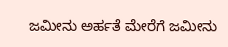ಜಮೀನು ಅರ್ಹತೆ ಮೇರೆಗೆ ಜಮೀನು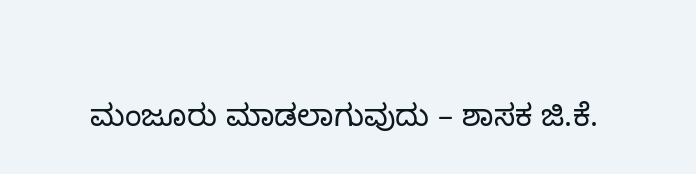ಮಂಜೂರು ಮಾಡಲಾಗುವುದು – ಶಾಸಕ ಜಿ.ಕೆ.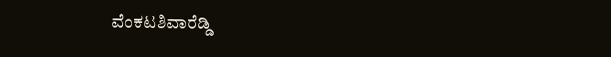ವೆಂಕಟಶಿವಾರೆಡ್ಡಿ